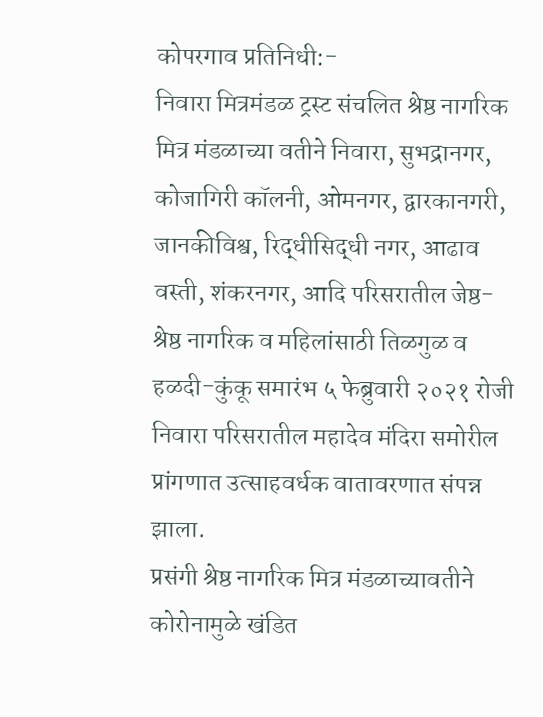कोपरगाव प्रतिनिधी:-
निवारा मित्रमंडळ ट्रस्ट संचलित श्रेष्ठ नागरिक मित्र मंडळाच्या वतीने निवारा, सुभद्रानगर, कोजागिरी कॉलनी, ओमनगर, द्वारकानगरी, जानकीविश्व, रिद्धीसिद्धी नगर, आढाव वस्ती, शंकरनगर, आदि परिसरातील जेष्ठ-श्रेष्ठ नागरिक व महिलांसाठी तिळगुळ व हळदी-कुंकू समारंभ ५ फेब्रुवारी २०२१ रोजी निवारा परिसरातील महादेव मंदिरा समोरील प्रांगणात उत्साहवर्धक वातावरणात संपन्न झाला.
प्रसंगी श्रेष्ठ नागरिक मित्र मंडळाच्यावतीने कोरोनामुळे खंडित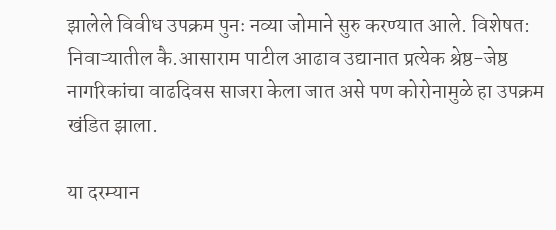झालेले विवीध उपक्रम पुनः नव्या जोमाने सुरु करण्यात आले. विशेषत: निवाऱ्यातील कै.आसाराम पाटील आढाव उद्यानात प्रत्येक श्रेष्ठ-जेष्ठ नागरिकांचा वाढदिवस साजरा केला जात असे पण कोरोनामुळे हा उपक्रम खंडित झाला.

या दरम्यान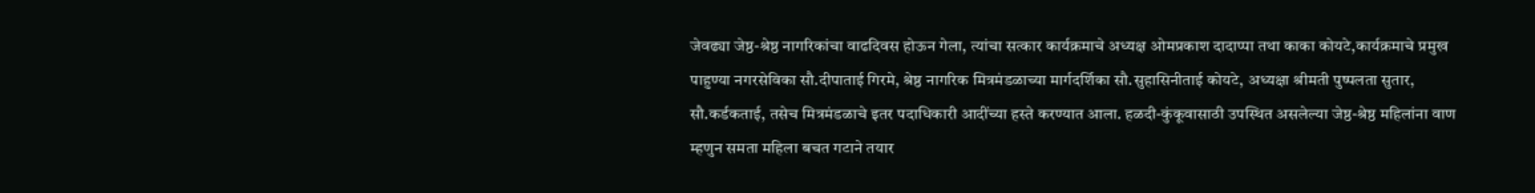जेवढ्या जेष्ठ-श्रेष्ठ नागरिकांचा वाढदिवस होऊन गेला, त्यांचा सत्कार कार्यक्रमाचे अध्यक्ष ओमप्रकाश दादाप्पा तथा काका कोयटे,कार्यक्रमाचे प्रमुख पाहुण्या नगरसेविका सौ.दीपाताई गिरमे, श्रेष्ठ नागरिक मित्रमंडळाच्या मार्गदर्शिका सौ.सुहासिनीताई कोयटे, अध्यक्षा श्रीमती पुष्पलता सुतार, सौ.कर्डकताई, तसेच मित्रमंडळाचे इतर पदाधिकारी आदींच्या हस्ते करण्यात आला. हळदी-कुंकूवासाठी उपस्थित असलेल्या जेष्ठ-श्रेष्ठ महिलांना वाण म्हणुन समता महिला बचत गटाने तयार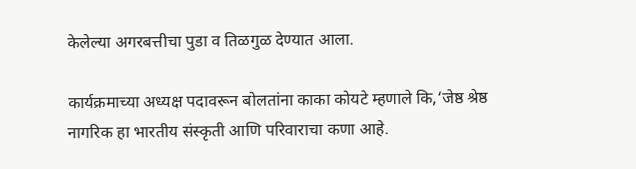केलेल्या अगरबत्तीचा पुडा व तिळगुळ देण्यात आला.

कार्यक्रमाच्या अध्यक्ष पदावरून बोलतांना काका कोयटे म्हणाले कि,‘जेष्ठ श्रेष्ठ नागरिक हा भारतीय संस्कृती आणि परिवाराचा कणा आहे.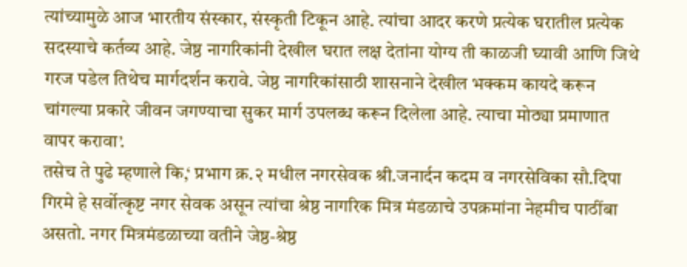त्यांच्यामुळे आज भारतीय संस्कार, संस्कृती टिकून आहे. त्यांचा आदर करणे प्रत्येक घरातील प्रत्येक सदस्याचे कर्तव्य आहे. जेष्ठ नागरिकांनी देखील घरात लक्ष देतांना योग्य ती काळजी घ्यावी आणि जिथे गरज पडेल तिथेच मार्गदर्शन करावे. जेष्ठ नागरिकांसाठी शासनाने देखील भक्कम कायदे करून चांगल्या प्रकारे जीवन जगण्याचा सुकर मार्ग उपलब्ध करून दिलेला आहे. त्याचा मोठ्या प्रमाणात वापर करावा’.
तसेच ते पुढे म्हणाले कि,‘ प्रभाग क्र.२ मधील नगरसेवक श्री.जनार्दन कदम व नगरसेविका सौ.दिपा गिरमे हे सर्वोत्कृष्ट नगर सेवक असून त्यांचा श्रेष्ठ नागरिक मित्र मंडळाचे उपक्रमांना नेहमीच पाठींबा असतो. नगर मित्रमंडळाच्या वतीने जेष्ठ-श्रेष्ठ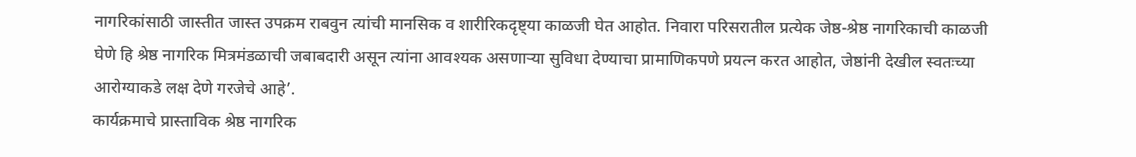नागरिकांसाठी जास्तीत जास्त उपक्रम राबवुन त्यांची मानसिक व शारीरिकदृष्ट्या काळजी घेत आहोत. निवारा परिसरातील प्रत्येक जेष्ठ-श्रेष्ठ नागरिकाची काळजी घेणे हि श्रेष्ठ नागरिक मित्रमंडळाची जबाबदारी असून त्यांना आवश्यक असणाऱ्या सुविधा देण्याचा प्रामाणिकपणे प्रयत्न करत आहोत, जेष्ठांनी देखील स्वतःच्या आरोग्याकडे लक्ष देणे गरजेचे आहे’.
कार्यक्रमाचे प्रास्ताविक श्रेष्ठ नागरिक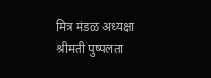मित्र मंडळ अध्यक्षा श्रीमती पुष्पलता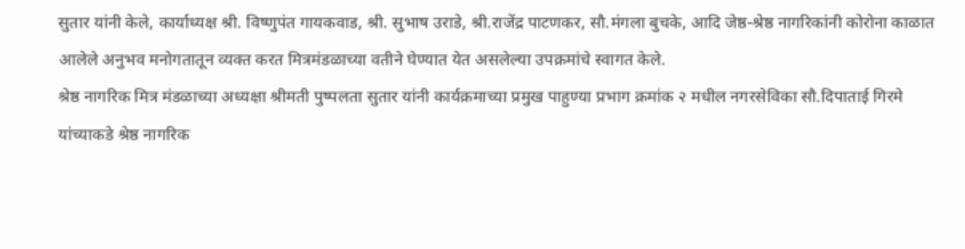सुतार यांनी केले, कार्याध्यक्ष श्री. विष्णुपंत गायकवाड, श्री. सुभाष उराडे, श्री.राजेंद्र पाटणकर, सौ.मंगला बुचके, आदि जेष्ठ-श्रेष्ठ नागरिकांनी कोरोना काळात आलेले अनुभव मनोगतातून व्यक्त करत मित्रमंडळाच्या वतीने घेण्यात येत असलेल्या उपक्रमांचे स्वागत केले.
श्रेष्ठ नागरिक मित्र मंडळाच्या अध्यक्षा श्रीमती पुष्पलता सुतार यांनी कार्यक्रमाच्या प्रमुख पाहुण्या प्रभाग क्रमांक २ मधील नगरसेविका सौ.दिपाताई गिरमे यांच्याकडे श्रेष्ठ नागरिक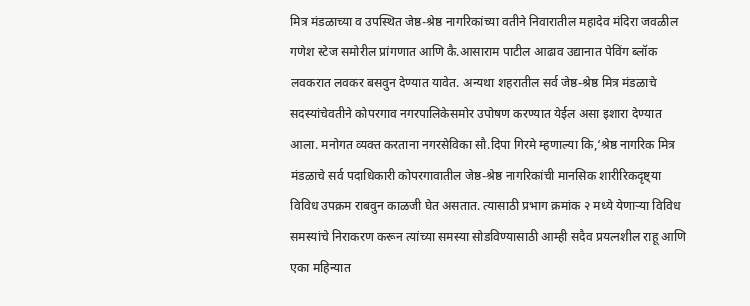मित्र मंडळाच्या व उपस्थित जेष्ठ-श्रेष्ठ नागरिकांच्या वतीने निवारातील महादेव मंदिरा जवळील गणेश स्टेज समोरील प्रांगणात आणि कै.आसाराम पाटील आढाव उद्यानात पेविंग ब्लॉक लवकरात लवकर बसवुन देण्यात यावेत. अन्यथा शहरातील सर्व जेष्ठ-श्रेष्ठ मित्र मंडळाचे सदस्यांचेवतीने कोपरगाव नगरपालिकेसमोर उपोषण करण्यात येईल असा इशारा देण्यात आला. मनोगत व्यक्त करताना नगरसेविका सौ.दिपा गिरमे म्हणाल्या कि,‘श्रेष्ठ नागरिक मित्र मंडळाचे सर्व पदाधिकारी कोपरगावातील जेष्ठ-श्रेष्ठ नागरिकांची मानसिक शारीरिकदृष्ट्या विविध उपक्रम राबवुन काळजी घेत असतात. त्यासाठी प्रभाग क्रमांक २ मध्ये येणाऱ्या विविध समस्यांचे निराकरण करून त्यांच्या समस्या सोडविण्यासाठी आम्ही सदैव प्रयत्नशील राहू आणि एका महिन्यात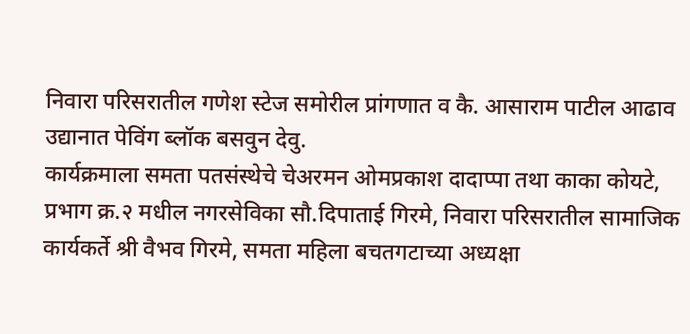निवारा परिसरातील गणेश स्टेज समोरील प्रांगणात व कै. आसाराम पाटील आढाव उद्यानात पेविंग ब्लॉक बसवुन देवु.
कार्यक्रमाला समता पतसंस्थेचे चेअरमन ओमप्रकाश दादाप्पा तथा काका कोयटे, प्रभाग क्र.२ मधील नगरसेविका सौ.दिपाताई गिरमे, निवारा परिसरातील सामाजिक कार्यकर्ते श्री वैभव गिरमे, समता महिला बचतगटाच्या अध्यक्षा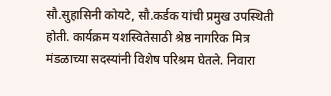सौ.सुहासिनी कोयटे, सौ.कर्डक यांची प्रमुख उपस्थिती होती. कार्यक्रम यशस्वितेसाठी श्रेष्ठ नागरिक मित्र मंडळाच्या सदस्यांनी विशेष परिश्रम घेतले. निवारा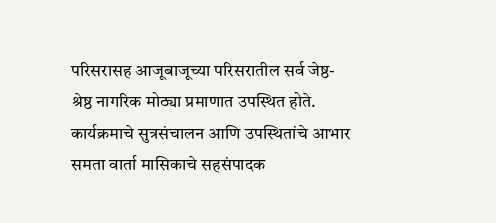परिसरासह आजूबाजूच्या परिसरातील सर्व जेष्ठ-श्रेष्ठ नागरिक मोठ्या प्रमाणात उपस्थित होते. कार्यक्रमाचे सुत्रसंचालन आणि उपस्थितांचे आभार समता वार्ता मासिकाचे सहसंपादक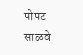पोपट साळवे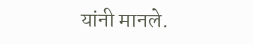यांनी मानले.